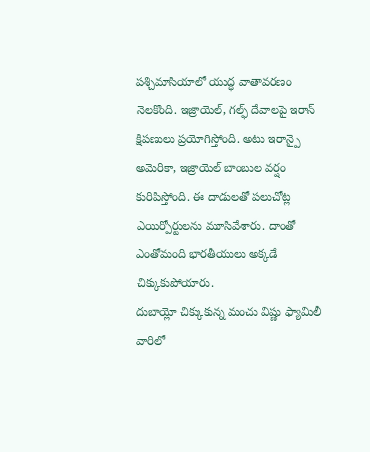పశ్చిమాసియాలో యుద్ధ వాతావరణం నెలకొంది. ఇజ్రాయెల్, గల్ఫ్ దేవాలపై ఇరాన్ క్షిపణులు ప్రయోగిస్తోంది. అటు ఇరాన్పై అమెరికా, ఇజ్రాయెల్ బాంబుల వర్షం కురిపిస్తోంది. ఈ దాడులతో పలుచోట్ల ఎయిర్పోర్టులను మూసివేశారు. దాంతో ఎంతోమంది భారతీయులు అక్కడే చిక్కుకుపోయారు.
దుబాయ్లో చిక్కుకున్న మంచు విష్ణు ఫ్యామిలీ
వారిలో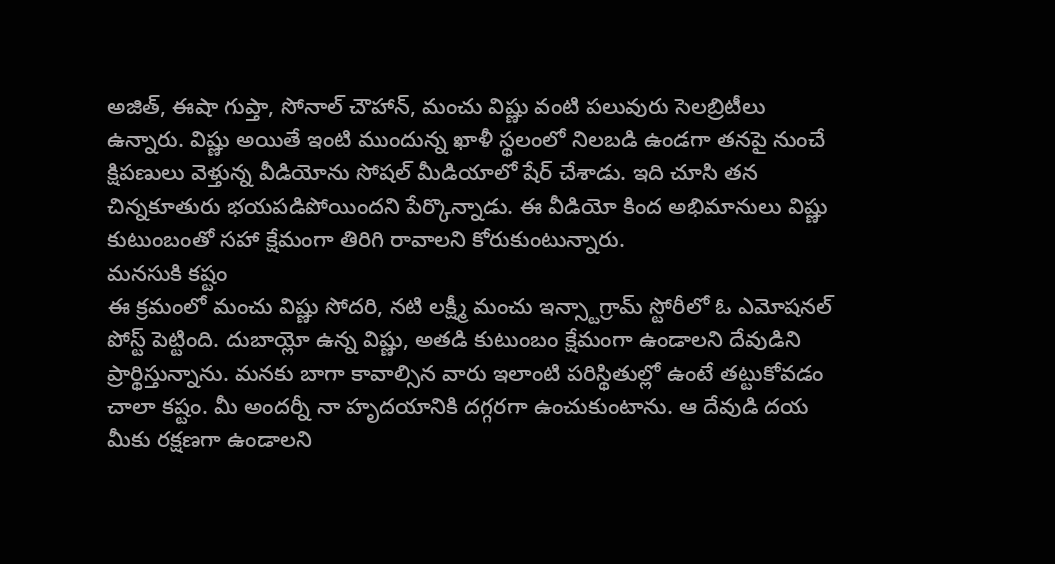అజిత్, ఈషా గుప్తా, సోనాల్ చౌహాన్, మంచు విష్ణు వంటి పలువురు సెలబ్రిటీలు ఉన్నారు. విష్ణు అయితే ఇంటి ముందున్న ఖాళీ స్థలంలో నిలబడి ఉండగా తనపై నుంచే క్షిపణులు వెళ్తున్న వీడియోను సోషల్ మీడియాలో షేర్ చేశాడు. ఇది చూసి తన చిన్నకూతురు భయపడిపోయిందని పేర్కొన్నాడు. ఈ వీడియో కింద అభిమానులు విష్ణు కుటుంబంతో సహా క్షేమంగా తిరిగి రావాలని కోరుకుంటున్నారు.
మనసుకి కష్టం
ఈ క్రమంలో మంచు విష్ణు సోదరి, నటి లక్ష్మీ మంచు ఇన్స్టాగ్రామ్ స్టోరీలో ఓ ఎమోషనల్ పోస్ట్ పెట్టింది. దుబాయ్లో ఉన్న విష్ణు, అతడి కుటుంబం క్షేమంగా ఉండాలని దేవుడిని ప్రార్థిస్తున్నాను. మనకు బాగా కావాల్సిన వారు ఇలాంటి పరిస్థితుల్లో ఉంటే తట్టుకోవడం చాలా కష్టం. మీ అందర్నీ నా హృదయానికి దగ్గరగా ఉంచుకుంటాను. ఆ దేవుడి దయ మీకు రక్షణగా ఉండాలని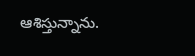ఆశిస్తున్నాను.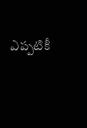ఎప్పటికీ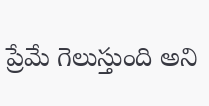ప్రేమే గెలుస్తుంది అని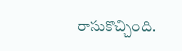రాసుకొచ్చింది.